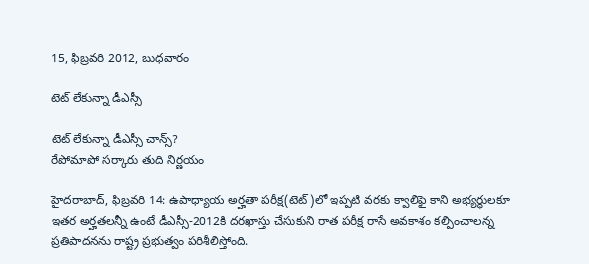15, ఫిబ్రవరి 2012, బుధవారం

టెట్ లేకున్నా డీఎస్సీ

టెట్ లేకున్నా డీఎస్సీ చాన్స్?
రేపోమాపో సర్కారు తుది నిర్ణయం

హైదరాబాద్, ఫిబ్రవరి 14: ఉపాధ్యాయ అర్హతా పరీక్ష(టెట్)లో ఇప్పటి వరకు క్వాలిఫై కాని అభ్యర్థులకూ ఇతర అర్హతలన్నీ ఉంటే డీఎస్సీ-2012కి దరఖాస్తు చేసుకుని రాత పరీక్ష రాసే అవకాశం కల్పించాలన్న ప్రతిపాదనను రాష్ట్ర ప్రభుత్వం పరిశీలిస్తోంది.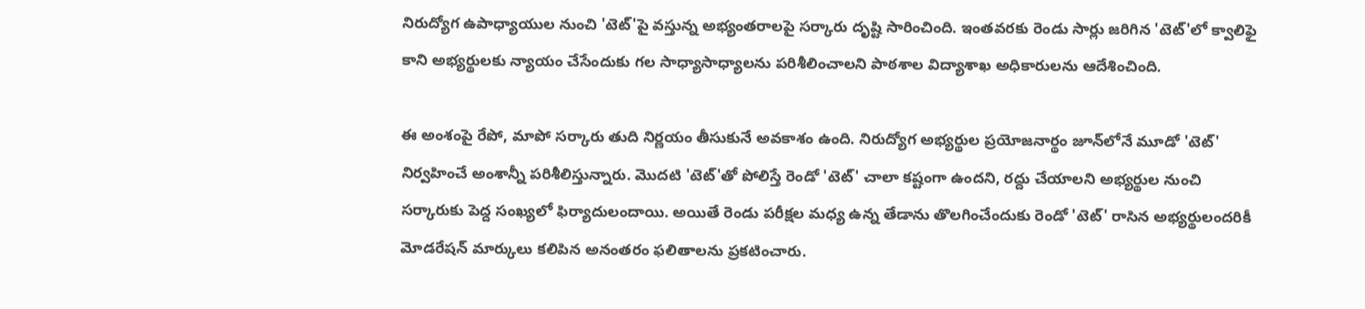నిరుద్యోగ ఉపాధ్యాయుల నుంచి 'టెట్'పై వస్తున్న అభ్యంతరాలపై సర్కారు దృష్టి సారించింది. ఇంతవరకు రెండు సార్లు జరిగిన 'టెట్'లో క్వాలిఫై కాని అభ్యర్థులకు న్యాయం చేసేందుకు గల సాధ్యాసాధ్యాలను పరిశీలించాలని పాఠశాల విద్యాశాఖ అధికారులను ఆదేశించింది.

ఈ అంశంపై రేపో, మాపో సర్కారు తుది నిర్ణయం తీసుకునే అవకాశం ఉంది. నిరుద్యోగ అభ్యర్థుల ప్రయోజనార్థం జూన్‌లోనే మూడో 'టెట్' నిర్వహించే అంశాన్నీ పరిశీలిస్తున్నారు. మొదటి 'టెట్'తో పోలిస్తే రెండో 'టెట్' చాలా కష్టంగా ఉందని, రద్దు చేయాలని అభ్యర్థుల నుంచి సర్కారుకు పెద్ద సంఖ్యలో ఫిర్యాదులందాయి. అయితే రెండు పరీక్షల మధ్య ఉన్న తేడాను తొలగించేందుకు రెండో 'టెట్' రాసిన అభ్యర్థులందరికీ మోడరేషన్ మార్కులు కలిపిన అనంతరం ఫలితాలను ప్రకటించారు.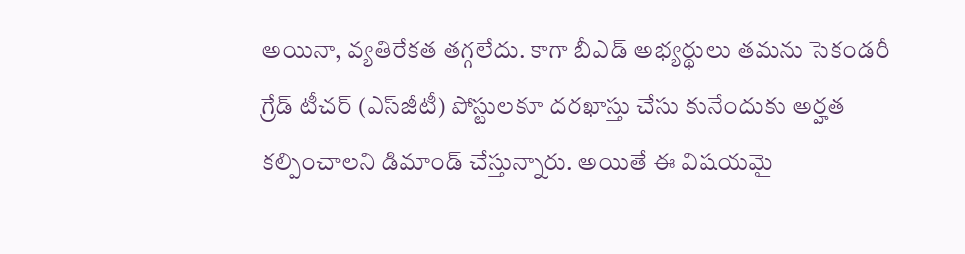అయినా, వ్యతిరేకత తగ్గలేదు. కాగా బీఎడ్ అభ్యర్థులు తమను సెకండరీ గ్రేడ్ టీచర్ (ఎస్‌జీటీ) పోస్టులకూ దరఖాస్తు చేసు కునేందుకు అర్హత కల్పించాలని డిమాండ్ చేస్తున్నారు. అయితే ఈ విషయమై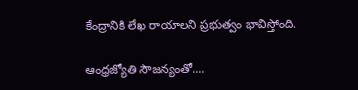కేంద్రానికి లేఖ రాయాలని ప్రభుత్వం భావిస్తోంది.

ఆంధ్రజ్యోతి సౌజన్యంతో....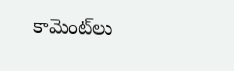కామెంట్‌లు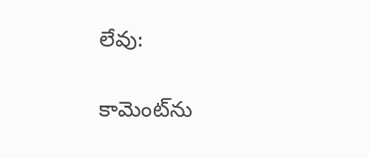లేవు:

కామెంట్‌ను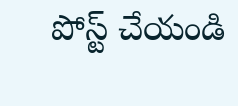పోస్ట్ చేయండి